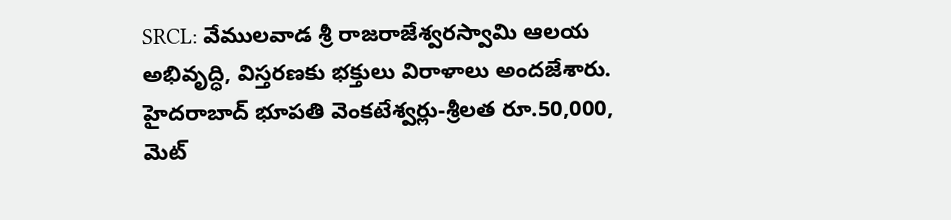SRCL: వేములవాడ శ్రీ రాజరాజేశ్వరస్వామి ఆలయ అభివృద్ధి, విస్తరణకు భక్తులు విరాళాలు అందజేశారు. హైదరాబాద్ భూపతి వెంకటేశ్వర్లు-శ్రీలత రూ.50,000, మెట్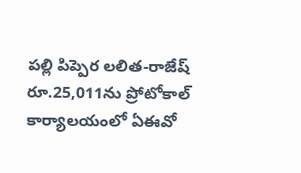పల్లి పిప్పెర లలిత-రాజేష్ రూ.25,011ను ప్రోటోకాల్ కార్యాలయంలో ఏఈవో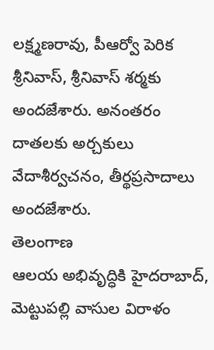లక్ష్మణరావు, పీఆర్వో పెరిక శ్రీనివాస్, శ్రీనివాస్ శర్మకు అందజేశారు. అనంతరం దాతలకు అర్చకులు వేదాశీర్వచనం, తీర్థప్రసాదాలు అందజేశారు.
తెలంగాణ
ఆలయ అభివృద్ధికి హైదరాబాద్, మెట్టుపల్లి వాసుల విరాళం